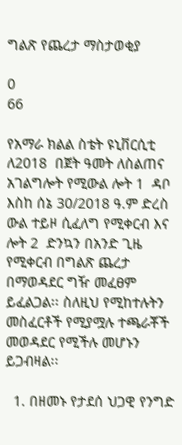ግልጽ የጨረታ ማስታወቂያ

0
66

የአማራ ክልል ስቴት ዩኒቨርሲቲ  ለ2018  በጀት ዓመት ለስልጠና አገልግሎት የሚውል ሎት 1  ዳቦ እስከ ሰኔ 30/2018 ዓ.ም ድረስ ውል ተይዞ ሲፈለግ የሚቀርብ እና  ሎት 2  ድንኳን በአንድ ጊዜ የሚቀርብ በግልጽ ጨረታ በማወዳደር ግዥ መፈፀም ይፈልጋል፡፡ ስለዚህ የሚከተሉትን መስፈርቶች የሚያሟሉ ተጫራቾች መወዳደር የሚችሉ መሆኑን ይጋብዛል፡፡

  1. በዘመኑ የታደሰ ህጋዊ የንግድ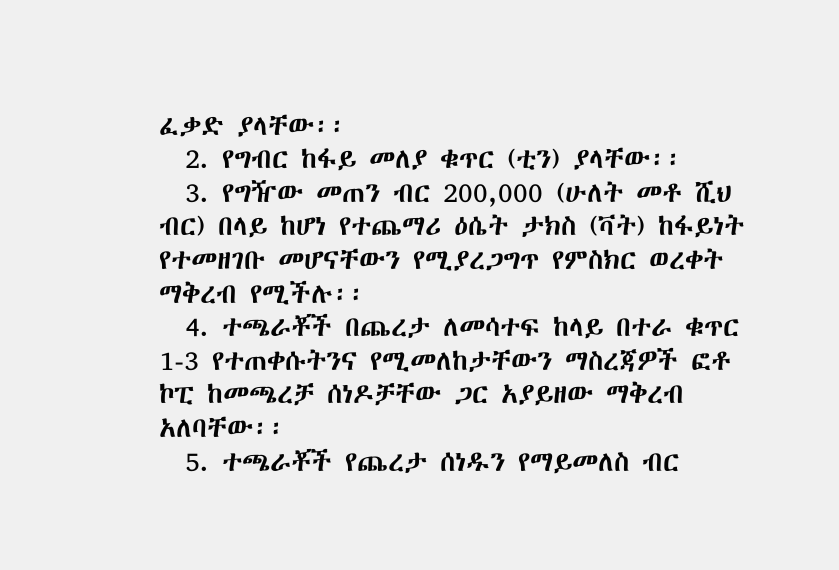ፈቃድ ያላቸው፡፡
  2. የግብር ከፋይ መለያ ቁጥር (ቲን) ያላቸው፡፡
  3. የግዥው መጠን ብር 200,000 (ሁለት መቶ ሺህ ብር) በላይ ከሆነ የተጨማሪ ዕሴት ታክስ (ቫት) ከፋይነት የተመዘገቡ መሆናቸውን የሚያረጋግጥ የምስክር ወረቀት ማቅረብ የሚችሉ፡፡
  4. ተጫራቾች በጨረታ ለመሳተፍ ከላይ በተራ ቁጥር 1-3 የተጠቀሱትንና የሚመለከታቸውን ማስረጃዎች ፎቶ ኮፒ ከመጫረቻ ሰነዶቻቸው ጋር አያይዘው ማቅረብ አለባቸው፡፡
  5. ተጫራቾች የጨረታ ሰነዱን የማይመለስ ብር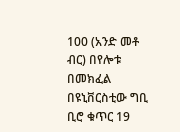100 (አንድ መቶ ብር) በየሎቱ በመክፈል በዩኒቨርስቲው ግቢ ቢሮ ቁጥር 19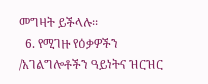መግዛት ይችላሉ፡፡
  6. የሚገዙ የዕቃዎችን /አገልግሎቶችን ዓይነትና ዝርዝር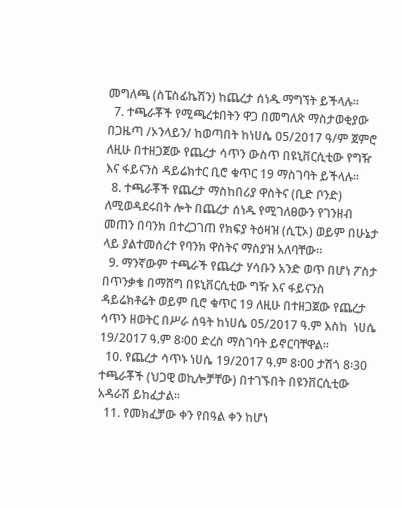መግለጫ (ስፔስፊኬሽን) ከጨረታ ሰነዱ ማግኘት ይችላሉ፡፡
  7. ተጫራቾች የሚጫረቱበትን ዋጋ በመግለጽ ማስታወቂያው በጋዜጣ /ኦንላይን/ ከወጣበት ከነሀሴ 05/2017 ዓ/ም ጀምሮ ለዚሁ በተዘጋጀው የጨረታ ሳጥን ውስጥ በዩኒቨርሲቲው የግዥ እና ፋይናንስ ዳይሬክተር ቢሮ ቁጥር 19 ማስገባት ይችላሉ፡፡
  8. ተጫራቾች የጨረታ ማስከበሪያ ዋስትና (ቢድ ቦንድ) ለሚወዳደሩበት ሎት በጨረታ ሰነዱ የሚገለፀውን የገንዘብ መጠን በባንክ በተረጋገጠ የክፍያ ትዕዛዝ (ሲፒኦ) ወይም በሁኔታ ላይ ያልተመሰረተ የባንክ ዋስትና ማስያዝ አለባቸው፡፡
  9. ማንኛውም ተጫራች የጨረታ ሃሳቡን አንድ ወጥ በሆነ ፖስታ በጥንቃቄ በማሸግ በዩኒቨርሲቲው ግዥ እና ፋይናንስ ዳይሬክቶሬት ወይም ቢሮ ቁጥር 19 ለዚሁ በተዘጋጀው የጨረታ ሳጥን ዘወትር በሥራ ሰዓት ከነሀሴ 05/2017 ዓ.ም እስከ  ነሀሴ 19/2017 ዓ.ም 8፡00 ድረስ ማስገባት ይኖርባቸዋል፡፡
  10. የጨረታ ሳጥኑ ነሀሴ 19/2017 ዓ.ም 8፡00 ታሽጎ 8፡30 ተጫራቾች (ህጋዊ ወኪሎቻቸው) በተገኙበት በዩንቨርሲቲው አዳራሽ ይከፈታል፡፡
  11. የመክፈቻው ቀን የበዓል ቀን ከሆነ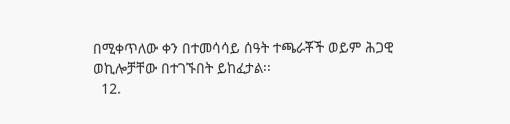በሚቀጥለው ቀን በተመሳሳይ ሰዓት ተጫራቾች ወይም ሕጋዊ ወኪሎቻቸው በተገኙበት ይከፈታል፡፡
  12.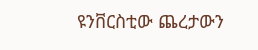ዩንቨርስቲው ጨረታውን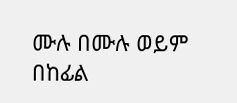ሙሉ በሙሉ ወይም በከፊል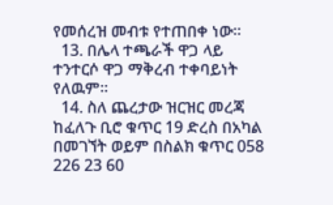የመሰረዝ መብቱ የተጠበቀ ነው፡፡
  13. በሌላ ተጫራች ዋጋ ላይ ተንተርሶ ዋጋ ማቅረብ ተቀባይነት የለዉም፡፡
  14. ስለ ጨረታው ዝርዝር መረጃ ከፈለጉ ቢሮ ቁጥር 19 ድረስ በአካል በመገኘት ወይም በስልክ ቁጥር 058 226 23 60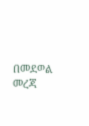በመደወል መረጃ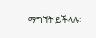ማግኘት ይችላሉ፡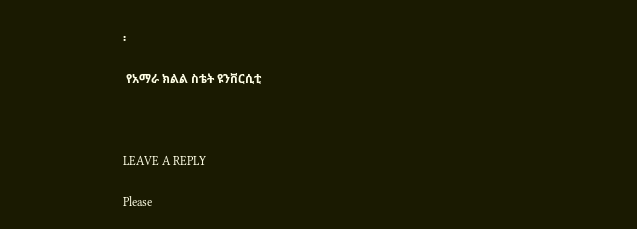፡

 የአማራ ክልል ስቴት ዩንቨርሲቲ



LEAVE A REPLY

Please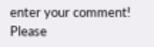enter your comment!
Please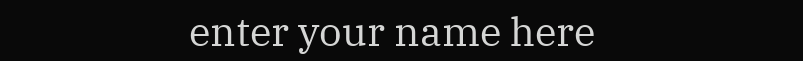enter your name here